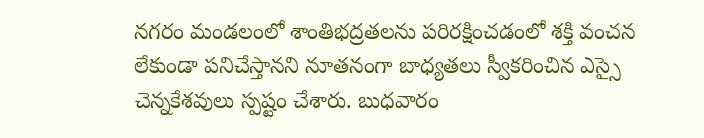నగరం మండలంలో శాంతిభద్రతలను పరిరక్షించడంలో శక్తి వంచన లేకుండా పనిచేస్తానని నూతనంగా బాధ్యతలు స్వీకరించిన ఎస్సై చెన్నకేశవులు స్పష్టం చేశారు. బుధవారం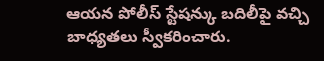ఆయన పోలీస్ స్టేషన్కు బదిలీపై వచ్చి బాధ్యతలు స్వీకరించారు.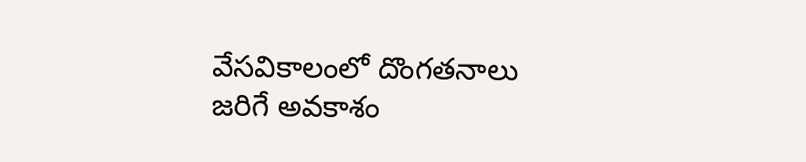వేసవికాలంలో దొంగతనాలు జరిగే అవకాశం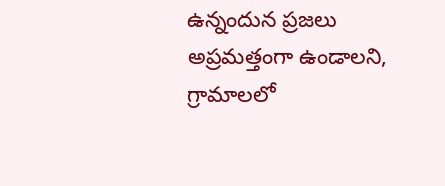ఉన్నందున ప్రజలు అప్రమత్తంగా ఉండాలని, గ్రామాలలో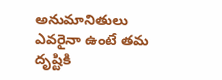అనుమానితులు ఎవరైనా ఉంటే తమ దృష్టికి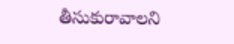తీసుకురావాలని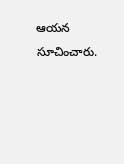ఆయన సూచించారు.